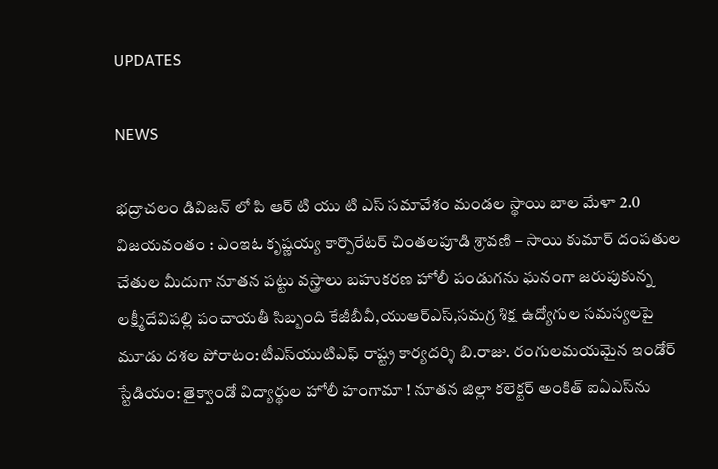UPDATES

NEWS

భద్రాచలం డివిజన్ లో పి ఆర్ టి యు టి ఎస్ సమావేశం మండల స్థాయి బాల మేళా 2.0 విజయవంతం : ఎంఇఓ కృష్ణయ్య కార్పొరేటర్ చింతలపూడి శ్రావణి – సాయి కుమార్ దంపతుల చేతుల మీదుగా నూతన పట్టు వస్త్రాలు బహుకరణ హోలీ పండుగను ఘనంగా జరుపుకున్న లక్ష్మీదేవిపల్లి పంచాయతీ సిబ్బంది కేజీబీవీ,యుఆర్‌ఎస్,సమగ్ర శిక్ష ఉద్యోగుల సమస్యలపై మూడు దశల పోరాటం:టీఎస్‌యుటిఎఫ్ రాష్ట్ర కార్యదర్శి బి.రాజు. రంగులమయమైన ఇండోర్ స్టేడియం: తైక్వాండో విద్యార్థుల హోలీ హంగామా ! నూతన జిల్లా కలెక్టర్ అంకిత్ ఐఏఎస్‌ను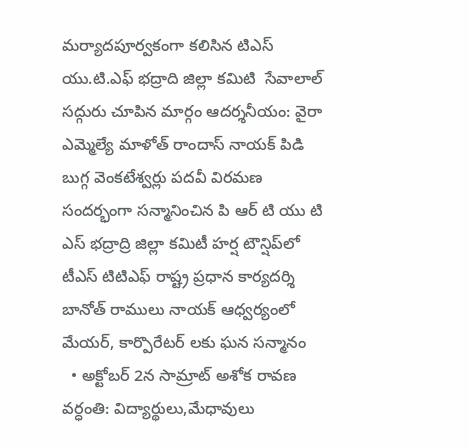మర్యాదపూర్వకంగా కలిసిన టిఎస్ యు.టి.ఎఫ్ భద్రాది జిల్లా కమిటి  సేవాలాల్ సద్గురు చూపిన మార్గం ఆదర్శనీయం: వైరా ఎమ్మెల్యే మాళోత్ రాందాస్ నాయక్ పిడి బుగ్గ వెంకటేశ్వర్లు పదవీ విరమణ సందర్భంగా సన్మానించిన పి ఆర్ టి యు టి ఎస్ భద్రాద్రి జిల్లా కమిటీ హర్ష టౌన్షిప్‌లో టీఎస్ టిటిఎఫ్ రాష్ట్ర ప్రధాన కార్యదర్శి బానోత్ రాములు నాయక్ ఆధ్వర్యంలో మేయర్, కార్పొరేటర్‌ లకు ఘన సన్మానం
  • అక్టోబర్ 2న సామ్రాట్ అశోక రావణ వర్ధంతి: విద్యార్థులు,మేధావులు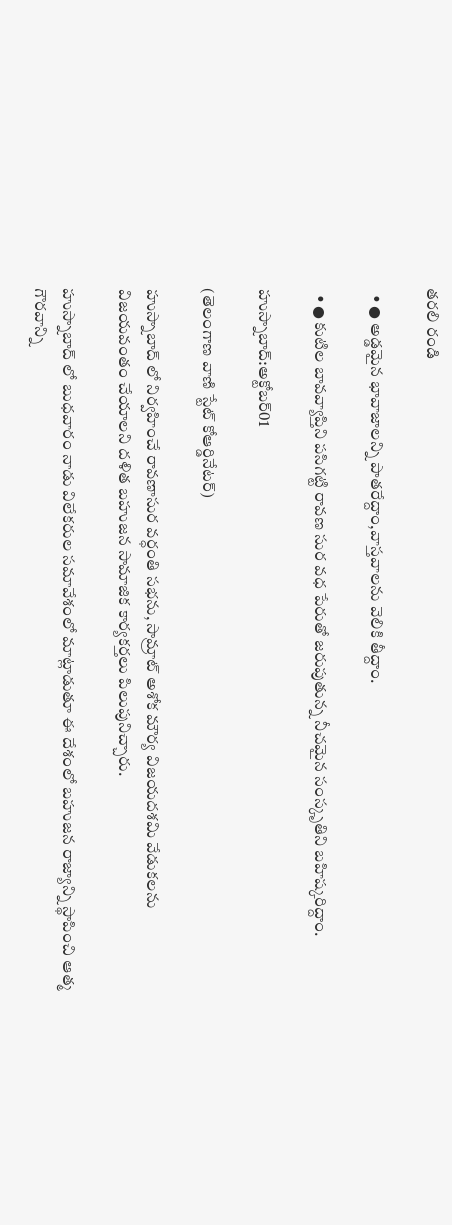తరలి రండి

  • ● అడ్డమైన భావాజాలన్ని పాతరేద్దాం,వాస్తవాలను వెలికి తీద్దాం.

  • ● కుటిల బావవ్యాప్తిని పసిగట్టి రావణ సుర వధ పేరుతో జరుపుతున్న నీచమైన సంస్కృతిని బహిష్కరిద్దాం.

హుస్నాబాద్:అక్టోబర్01

(తెలంగాణ వాణి స్టేట్ కోఆర్డినేటర్)

హుస్నాబాద్ లో నిర్వహించే రావణాసుర వర్ధంతి సభను, సామ్రాట్ అశోక మౌర్య విజయదశమి వేడుకలను విజయవంతం చేయాలని దళిత బహుజన సామాజిక కార్యకర్తలు పిలుపునిచ్చారు.

హుస్నాబాద్ లో బుధవారం నాడు విలేకరుల సమావేశంలో మాట్లాడుతూ ఈ దేశంలో బహుజన రాజ్యాన్ని స్థాపించి ఆత్మ గౌరవాన్ని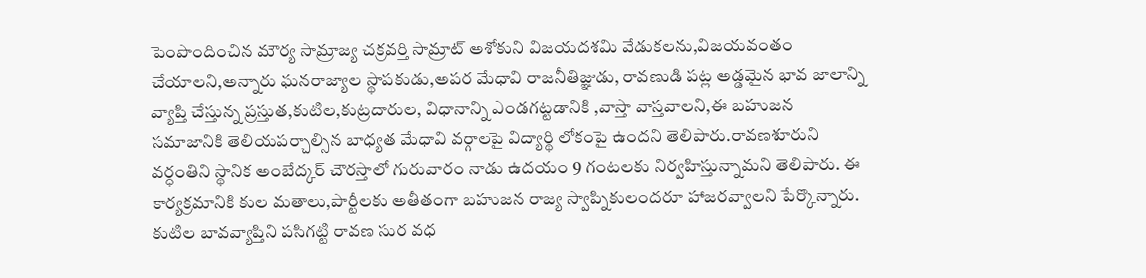పెంపొందించిన మౌర్య సామ్రాజ్య చక్రవర్తి సామ్రాట్ అశోకుని విజయదశమి వేడుకలను,విజయవంతం చేయాలని,అన్నారు ఘనరాజ్యాల స్థాపకుడు,అపర మేధావి రాజనీతిజ్ఞుడు, రావణుడి పట్ల అడ్డమైన భావ జాలాన్ని వ్యాప్తి చేస్తున్న ప్రస్తుత,కుటిల,కుట్రదారుల, విధానాన్ని ఎండగట్టడానికి ,వాస్తా వాస్తవాలని,ఈ బహుజన సమాజానికి తెలియపర్చాల్సిన బాధ్యత మేధావి వర్గాలపై విద్యార్థి లోకంపై ఉందని తెలిపారు.రావణశూరుని వర్ధంతిని స్థానిక అంబేద్కర్ చౌరస్తాలో గురువారం నాడు ఉదయం 9 గంటలకు నిర్వహిస్తున్నామని తెలిపారు. ఈ కార్యక్రమానికి కుల మతాలు,పార్టీలకు అతీతంగా బహుజన రాజ్య స్వాప్నికులందరూ హాజరవ్వాలని పేర్కొన్నారు. కుటిల బావవ్యాప్తిని పసిగట్టి రావణ సుర వధ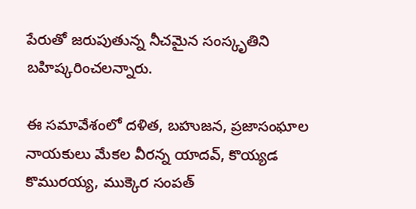పేరుతో జరుపుతున్న నీచమైన సంస్కృతిని బహిష్కరించలన్నారు.

ఈ సమావేశంలో దళిత, బహుజన, ప్రజాసంఘాల నాయకులు మేకల వీరన్న యాదవ్, కొయ్యడ కొమురయ్య, ముక్కెర సంపత్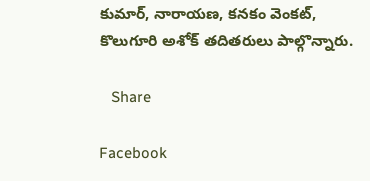కుమార్, నారాయణ, కనకం వెంకట్, కొలుగూరి అశోక్ తదితరులు పాల్గొన్నారు.

   Share

Facebook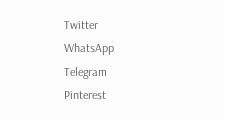Twitter
WhatsApp
Telegram
Pinterest